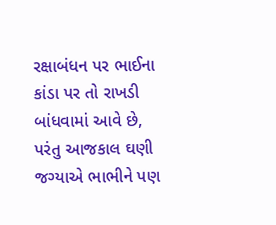રક્ષાબંધન પર ભાઈના કાંડા પર તો રાખડી બાંધવામાં આવે છે, પરંતુ આજકાલ ઘણી જગ્યાએ ભાભીને પણ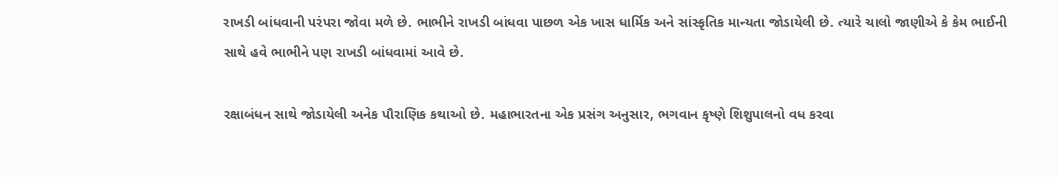રાખડી બાંધવાની પરંપરા જોવા મળે છે. ભાભીને રાખડી બાંધવા પાછળ એક ખાસ ધાર્મિક અને સાંસ્કૃતિક માન્યતા જોડાયેલી છે. ત્યારે ચાલો જાણીએ કે કેમ ભાઈની સાથે હવે ભાભીને પણ રાખડી બાંધવામાં આવે છે.

રક્ષાબંધન સાથે જોડાયેલી અનેક પૌરાણિક કથાઓ છે. મહાભારતના એક પ્રસંગ અનુસાર, ભગવાન કૃષ્ણે શિશુપાલનો વધ કરવા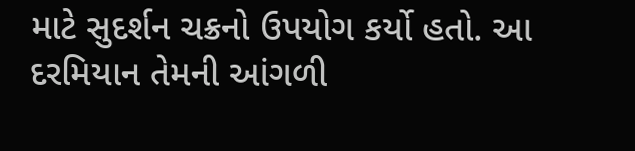માટે સુદર્શન ચક્રનો ઉપયોગ કર્યો હતો. આ દરમિયાન તેમની આંગળી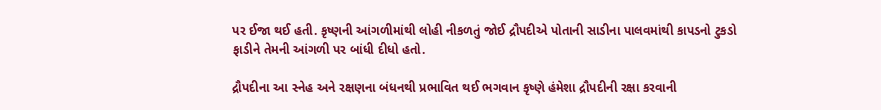પર ઈજા થઈ હતી. કૃષ્ણની આંગળીમાંથી લોહી નીકળતું જોઈ દ્રૌપદીએ પોતાની સાડીના પાલવમાંથી કાપડનો ટુકડો ફાડીને તેમની આંગળી પર બાંધી દીધો હતો.

દ્રૌપદીના આ સ્નેહ અને રક્ષણના બંધનથી પ્રભાવિત થઈ ભગવાન કૃષ્ણે હંમેશા દ્રૌપદીની રક્ષા કરવાની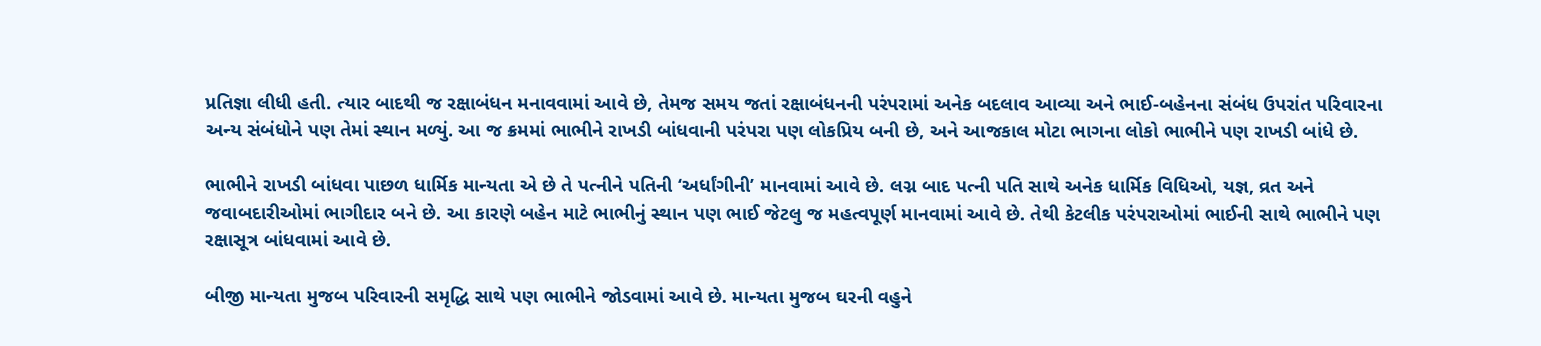પ્રતિજ્ઞા લીધી હતી. ત્યાર બાદથી જ રક્ષાબંધન મનાવવામાં આવે છે, તેમજ સમય જતાં રક્ષાબંધનની પરંપરામાં અનેક બદલાવ આવ્યા અને ભાઈ-બહેનના સંબંધ ઉપરાંત પરિવારના અન્ય સંબંધોને પણ તેમાં સ્થાન મળ્યું. આ જ ક્રમમાં ભાભીને રાખડી બાંધવાની પરંપરા પણ લોકપ્રિય બની છે, અને આજકાલ મોટા ભાગના લોકો ભાભીને પણ રાખડી બાંધે છે.

ભાભીને રાખડી બાંધવા પાછળ ધાર્મિક માન્યતા એ છે તે પત્નીને પતિની ‘અર્ધાંગીની’ માનવામાં આવે છે. લગ્ન બાદ પત્ની પતિ સાથે અનેક ધાર્મિક વિધિઓ, યજ્ઞ, વ્રત અને જવાબદારીઓમાં ભાગીદાર બને છે. આ કારણે બહેન માટે ભાભીનું સ્થાન પણ ભાઈ જેટલુ જ મહત્વપૂર્ણ માનવામાં આવે છે. તેથી કેટલીક પરંપરાઓમાં ભાઈની સાથે ભાભીને પણ રક્ષાસૂત્ર બાંધવામાં આવે છે.

બીજી માન્યતા મુજબ પરિવારની સમૃદ્ધિ સાથે પણ ભાભીને જોડવામાં આવે છે. માન્યતા મુજબ ઘરની વહુને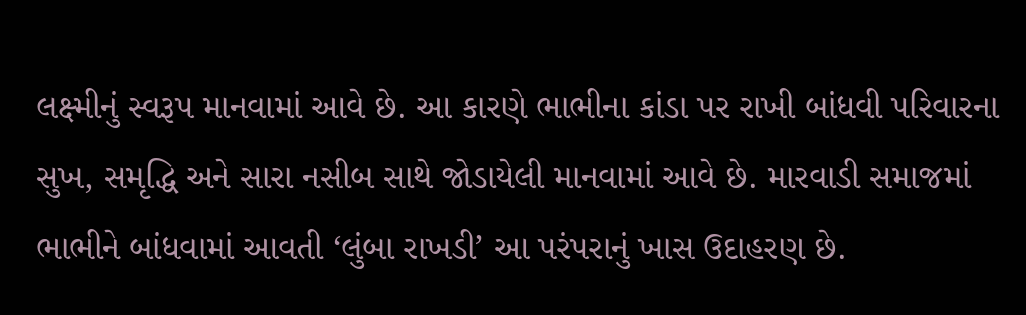લક્ષ્મીનું સ્વરૂપ માનવામાં આવે છે. આ કારણે ભાભીના કાંડા પર રાખી બાંધવી પરિવારના સુખ, સમૃદ્ધિ અને સારા નસીબ સાથે જોડાયેલી માનવામાં આવે છે. મારવાડી સમાજમાં ભાભીને બાંધવામાં આવતી ‘લુંબા રાખડી’ આ પરંપરાનું ખાસ ઉદાહરણ છે.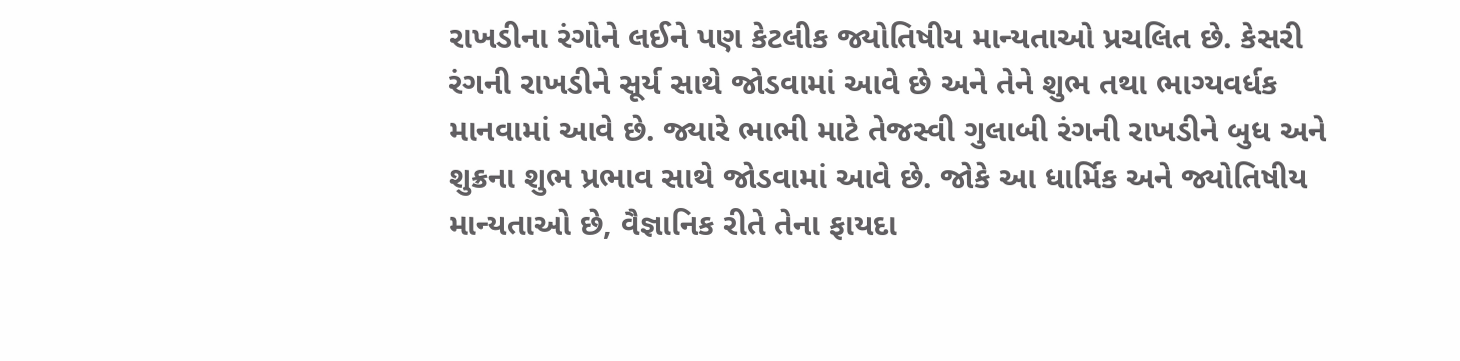રાખડીના રંગોને લઈને પણ કેટલીક જ્યોતિષીય માન્યતાઓ પ્રચલિત છે. કેસરી રંગની રાખડીને સૂર્ય સાથે જોડવામાં આવે છે અને તેને શુભ તથા ભાગ્યવર્ધક માનવામાં આવે છે. જ્યારે ભાભી માટે તેજસ્વી ગુલાબી રંગની રાખડીને બુધ અને શુક્રના શુભ પ્રભાવ સાથે જોડવામાં આવે છે. જોકે આ ધાર્મિક અને જ્યોતિષીય માન્યતાઓ છે, વૈજ્ઞાનિક રીતે તેના ફાયદા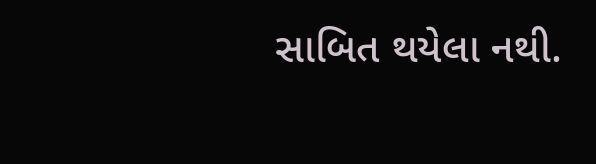સાબિત થયેલા નથી.